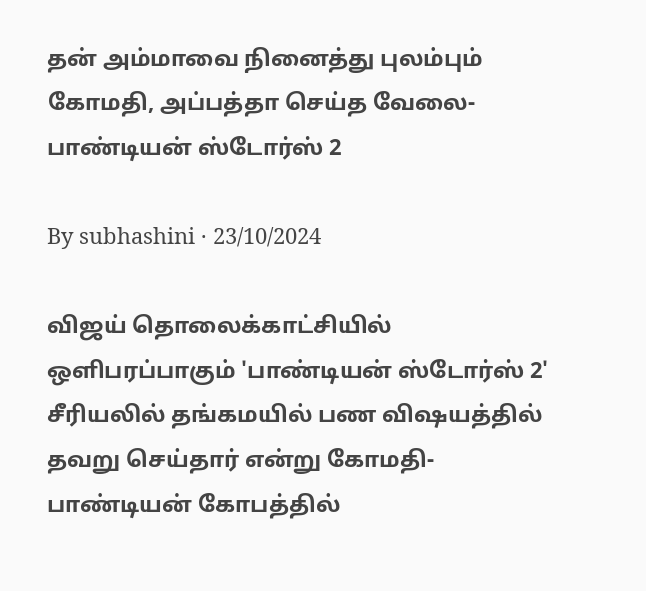தன் அம்மாவை நினைத்து புலம்பும் கோமதி, அப்பத்தா செய்த வேலை- பாண்டியன் ஸ்டோர்ஸ் 2

By subhashini · 23/10/2024

விஜய் தொலைக்காட்சியில் ஒளிபரப்பாகும் 'பாண்டியன் ஸ்டோர்ஸ் 2' சீரியலில் தங்கமயில் பண விஷயத்தில் தவறு செய்தார் என்று கோமதி-பாண்டியன் கோபத்தில்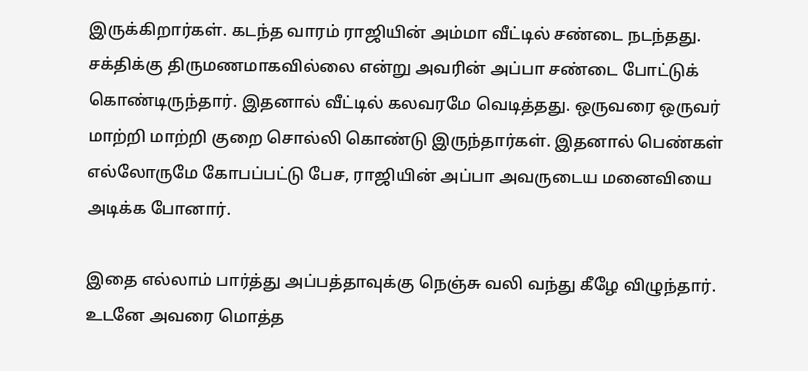இருக்கிறார்கள். கடந்த வாரம் ராஜியின் அம்மா வீட்டில் சண்டை நடந்தது. சக்திக்கு திருமணமாகவில்லை என்று அவரின் அப்பா சண்டை போட்டுக் கொண்டிருந்தார். இதனால் வீட்டில் கலவரமே வெடித்தது. ஒருவரை ஒருவர் மாற்றி மாற்றி குறை சொல்லி கொண்டு இருந்தார்கள். இதனால் பெண்கள் எல்லோருமே கோபப்பட்டு பேச, ராஜியின் அப்பா அவருடைய மனைவியை அடிக்க போனார்.

இதை எல்லாம் பார்த்து அப்பத்தாவுக்கு நெஞ்சு வலி வந்து கீழே விழுந்தார். உடனே அவரை மொத்த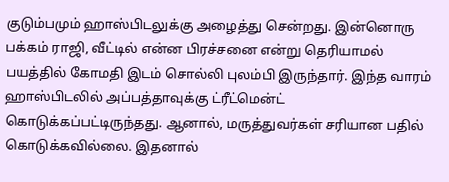குடும்பமும் ஹாஸ்பிடலுக்கு அழைத்து சென்றது. இன்னொரு பக்கம் ராஜி, வீட்டில் என்ன பிரச்சனை என்று தெரியாமல் பயத்தில் கோமதி இடம் சொல்லி புலம்பி இருந்தார். இந்த வாரம் ஹாஸ்பிடலில் அப்பத்தாவுக்கு ட்ரீட்மென்ட் கொடுக்கப்பட்டிருந்தது. ஆனால், மருத்துவர்கள் சரியான பதில் கொடுக்கவில்லை. இதனால்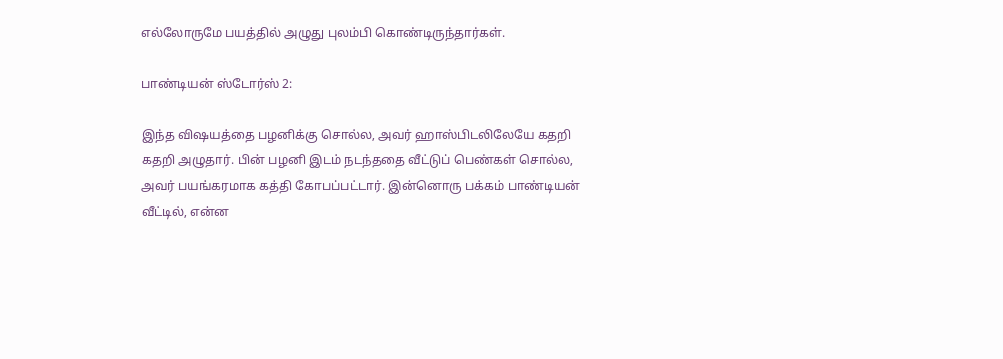எல்லோருமே பயத்தில் அழுது புலம்பி கொண்டிருந்தார்கள்.

பாண்டியன் ஸ்டோர்ஸ் 2:

இந்த விஷயத்தை பழனிக்கு சொல்ல, அவர் ஹாஸ்பிடலிலேயே கதறி கதறி அழுதார். பின் பழனி இடம் நடந்ததை வீட்டுப் பெண்கள் சொல்ல, அவர் பயங்கரமாக கத்தி கோபப்பட்டார். இன்னொரு பக்கம் பாண்டியன் வீட்டில், என்ன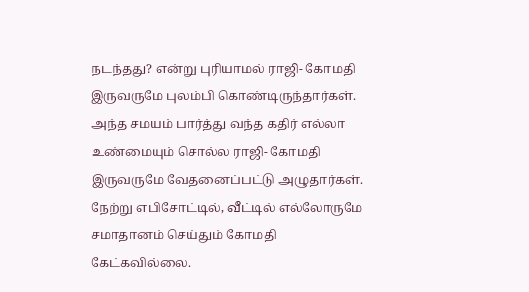நடந்தது? என்று புரியாமல் ராஜி- கோமதி இருவருமே புலம்பி கொண்டிருந்தார்கள். அந்த சமயம் பார்த்து வந்த கதிர் எல்லா உண்மையும் சொல்ல ராஜி- கோமதி இருவருமே வேதனைப்பட்டு அழுதார்கள். நேற்று எபிசோட்டில், வீட்டில் எல்லோருமே சமாதானம் செய்தும் கோமதி கேட்கவில்லை.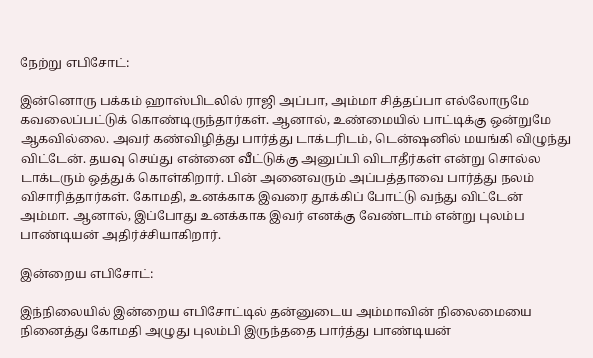நேற்று எபிசோட்:

இன்னொரு பக்கம் ஹாஸ்பிடலில் ராஜி அப்பா, அம்மா சித்தப்பா எல்லோருமே கவலைப்பட்டுக் கொண்டிருந்தார்கள். ஆனால், உண்மையில் பாட்டிக்கு ஒன்றுமே ஆகவில்லை. அவர் கண்விழித்து பார்த்து டாக்டரிடம், டென்ஷனில் மயங்கி விழுந்து விட்டேன். தயவு செய்து என்னை வீட்டுக்கு அனுப்பி விடாதீர்கள் என்று சொல்ல டாக்டரும் ஒத்துக் கொள்கிறார். பின் அனைவரும் அப்பத்தாவை பார்த்து நலம் விசாரித்தார்கள். கோமதி, உனக்காக இவரை தூக்கிப் போட்டு வந்து விட்டேன் அம்மா. ஆனால், இப்போது உனக்காக இவர் எனக்கு வேண்டாம் என்று புலம்ப பாண்டியன் அதிர்ச்சியாகிறார்.

இன்றைய எபிசோட்:

இந்நிலையில் இன்றைய எபிசோட்டில் தன்னுடைய அம்மாவின் நிலைமையை நினைத்து கோமதி அழுது புலம்பி இருந்ததை பார்த்து பாண்டியன்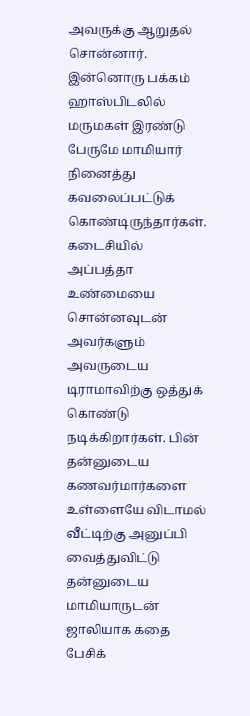அவருக்கு ஆறுதல் சொன்னார். இன்னொரு பக்கம் ஹாஸ்பிடலில் மருமகள் இரண்டு பேருமே மாமியார் நினைத்து கவலைப்பட்டுக் கொண்டிருந்தார்கள். கடைசியில் அப்பத்தா உண்மையை சொன்னவுடன் அவர்களும் அவருடைய டிராமாவிற்கு ஒத்துக் கொண்டு நடிக்கிறார்கள். பின் தன்னுடைய கணவர்மார்களை உள்ளையே விடாமல் வீட்டிற்கு அனுப்பி வைத்துவிட்டு தன்னுடைய மாமியாருடன் ஜாலியாக கதை பேசிக்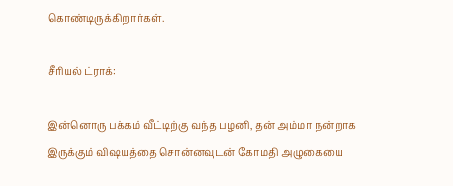கொண்டிருக்கிறார்கள்.

சீரியல் ட்ராக்:

இன்னொரு பக்கம் வீட்டிற்கு வந்த பழனி, தன் அம்மா நன்றாக இருக்கும் விஷயத்தை சொன்னவுடன் கோமதி அழுகையை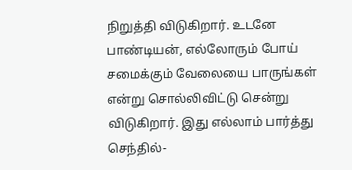நிறுத்தி விடுகிறார். உடனே பாண்டியன், எல்லோரும் போய் சமைக்கும் வேலையை பாருங்கள் என்று சொல்லிவிட்டு சென்று விடுகிறார். இது எல்லாம் பார்த்து செந்தில்-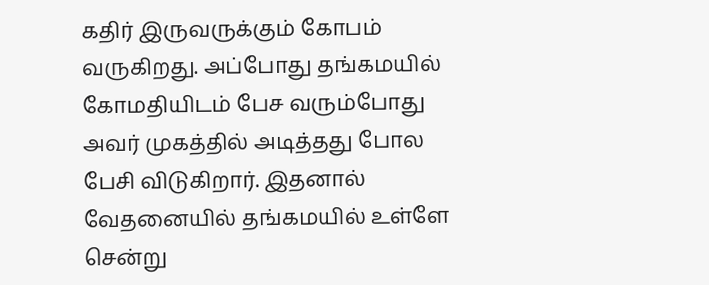கதிர் இருவருக்கும் கோபம் வருகிறது. அப்போது தங்கமயில் கோமதியிடம் பேச வரும்போது அவர் முகத்தில் அடித்தது போல பேசி விடுகிறார். இதனால் வேதனையில் தங்கமயில் உள்ளே சென்று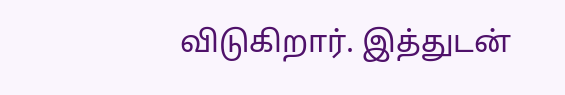விடுகிறார். இத்துடன்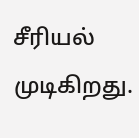சீரியல் முடிகிறது.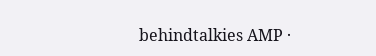behindtalkies AMP ·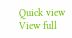Quick view
View full